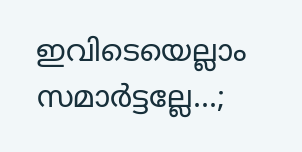ഇവിടെയെല്ലാം സമാർട്ടല്ലേ...;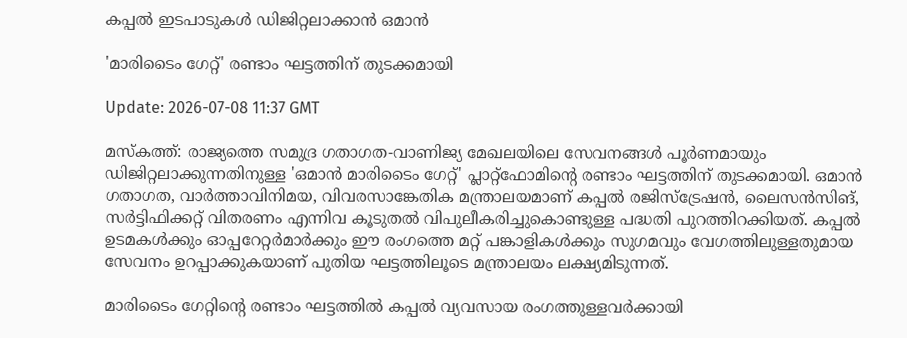കപ്പൽ ഇടപാടുകൾ ഡിജിറ്റലാക്കാൻ ഒമാൻ

'മാരിടൈം ഗേറ്റ്' രണ്ടാം ഘട്ടത്തിന് തുടക്കമായി

Update: 2026-07-08 11:37 GMT

മസ്കത്ത്: രാജ്യത്തെ സമുദ്ര ഗതാഗത-വാണിജ്യ മേഖലയിലെ സേവനങ്ങൾ പൂർണമായും ഡിജിറ്റലാക്കുന്നതിനുള്ള 'ഒമാൻ മാരിടൈം ഗേറ്റ്' പ്ലാറ്റ്‌ഫോമിന്റെ രണ്ടാം ഘട്ടത്തിന് തുടക്കമായി. ഒമാൻ ഗതാഗത, വാർത്താവിനിമയ, വിവരസാങ്കേതിക മന്ത്രാലയമാണ് കപ്പൽ രജിസ്‌ട്രേഷൻ, ലൈസൻസിങ്, സർട്ടിഫിക്കറ്റ് വിതരണം എന്നിവ കൂടുതൽ വിപുലീകരിച്ചുകൊണ്ടുള്ള പദ്ധതി പുറത്തിറക്കിയത്. കപ്പൽ ഉടമകൾക്കും ഓപ്പറേറ്റർമാർക്കും ഈ രംഗത്തെ മറ്റ് പങ്കാളികൾക്കും സുഗമവും വേഗത്തിലുള്ളതുമായ സേവനം ഉറപ്പാക്കുകയാണ് പുതിയ ഘട്ടത്തിലൂടെ മന്ത്രാലയം ലക്ഷ്യമിടുന്നത്.

മാരിടൈം ഗേറ്റിന്റെ രണ്ടാം ഘട്ടത്തിൽ കപ്പൽ വ്യവസായ രംഗത്തുള്ളവർക്കായി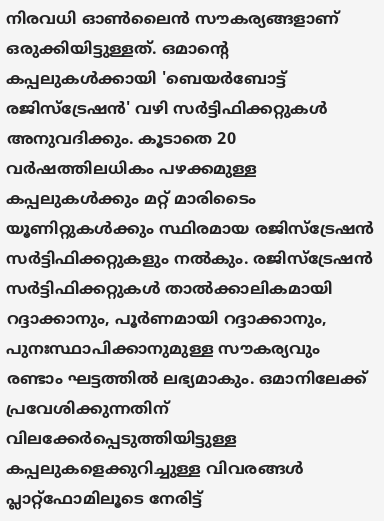നിരവധി ഓൺലൈൻ സൗകര്യങ്ങളാണ് ഒരുക്കിയിട്ടുള്ളത്. ഒമാന്റെ കപ്പലുകൾക്കായി 'ബെയർബോട്ട് രജിസ്‌ട്രേഷൻ' വഴി സർട്ടിഫിക്കറ്റുകൾ അനുവദിക്കും. കൂടാതെ 20 വർഷത്തിലധികം പഴക്കമുള്ള കപ്പലുകൾക്കും മറ്റ് മാരിടൈം യൂണിറ്റുകൾക്കും സ്ഥിരമായ രജിസ്‌ട്രേഷൻ സർട്ടിഫിക്കറ്റുകളും നൽകും. രജിസ്‌ട്രേഷൻ സർട്ടിഫിക്കറ്റുകൾ താൽക്കാലികമായി റദ്ദാക്കാനും, പൂർണമായി റദ്ദാക്കാനും, പുനഃസ്ഥാപിക്കാനുമുള്ള സൗകര്യവും രണ്ടാം ഘട്ടത്തിൽ ലഭ്യമാകും. ഒമാനിലേക്ക് പ്രവേശിക്കുന്നതിന് വിലക്കേർപ്പെടുത്തിയിട്ടുള്ള കപ്പലുകളെക്കുറിച്ചുള്ള വിവരങ്ങൾ പ്ലാറ്റ്‌ഫോമിലൂടെ നേരിട്ട്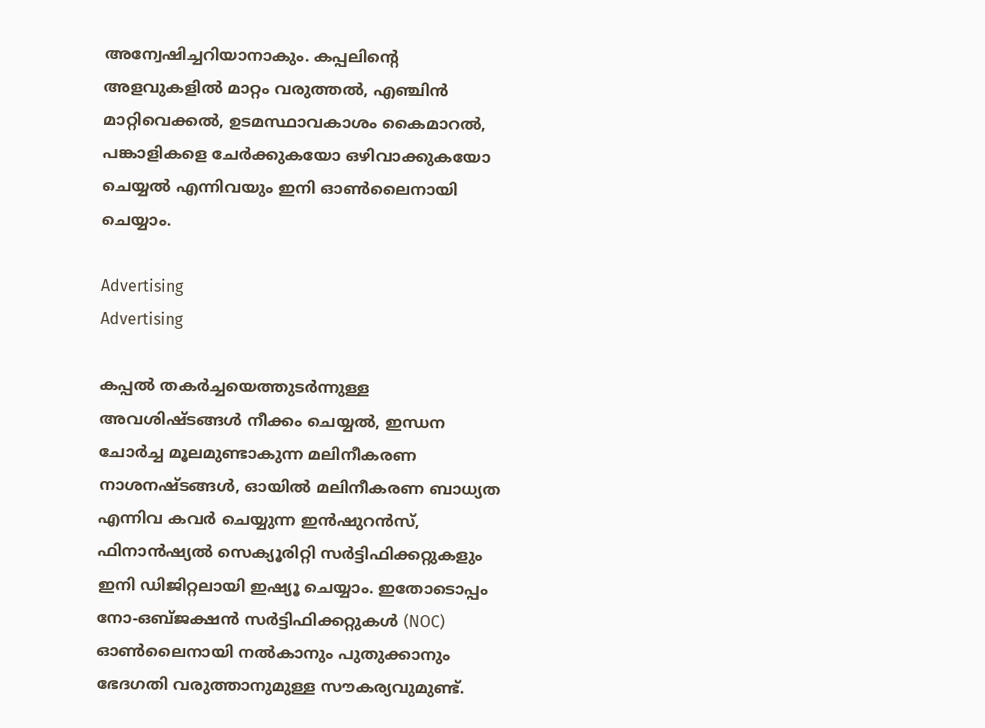അന്വേഷിച്ചറിയാനാകും. കപ്പലിന്റെ അളവുകളിൽ മാറ്റം വരുത്തൽ, എഞ്ചിൻ മാറ്റിവെക്കൽ, ഉടമസ്ഥാവകാശം കൈമാറൽ, പങ്കാളികളെ ചേർക്കുകയോ ഒഴിവാക്കുകയോ ചെയ്യൽ എന്നിവയും ഇനി ഓൺലൈനായി ചെയ്യാം.

Advertising
Advertising

കപ്പൽ തകർച്ചയെത്തുടർന്നുള്ള അവശിഷ്ടങ്ങൾ നീക്കം ചെയ്യൽ, ഇന്ധന ചോർച്ച മൂലമുണ്ടാകുന്ന മലിനീകരണ നാശനഷ്ടങ്ങൾ, ഓയിൽ മലിനീകരണ ബാധ്യത എന്നിവ കവർ ചെയ്യുന്ന ഇൻഷുറൻസ്, ഫിനാൻഷ്യൽ സെക്യൂരിറ്റി സർട്ടിഫിക്കറ്റുകളും ഇനി ഡിജിറ്റലായി ഇഷ്യൂ ചെയ്യാം. ഇതോടൊപ്പം നോ-ഒബ്ജക്ഷൻ സർട്ടിഫിക്കറ്റുകൾ (NOC) ഓൺലൈനായി നൽകാനും പുതുക്കാനും ഭേദഗതി വരുത്താനുമുള്ള സൗകര്യവുമുണ്ട്.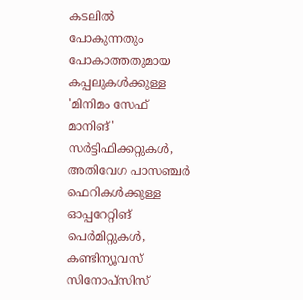കടലിൽ പോകുന്നതും പോകാത്തതുമായ കപ്പലുകൾക്കുള്ള 'മിനിമം സേഫ് മാനിങ്' സർട്ടിഫിക്കറ്റുകൾ, അതിവേഗ പാസഞ്ചർ ഫെറികൾക്കുള്ള ഓപ്പറേറ്റിങ് പെർമിറ്റുകൾ, കണ്ടിന്യൂവസ് സിനോപ്സിസ്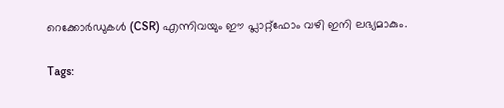റെക്കോർഡുകൾ (CSR) എന്നിവയും ഈ പ്ലാറ്റ്‌ഫോം വഴി ഇനി ലഭ്യമാകും.

Tags: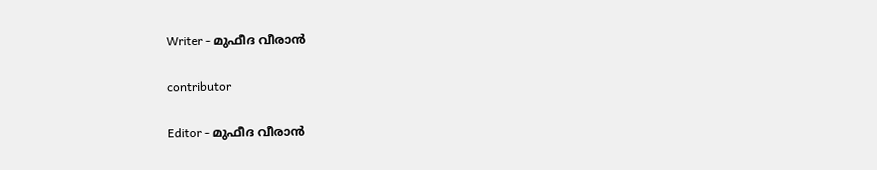Writer - മുഫീദ വീരാൻ

contributor

Editor - മുഫീദ വീരാൻ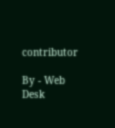contributor

By - Web Desk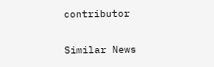contributor

Similar News